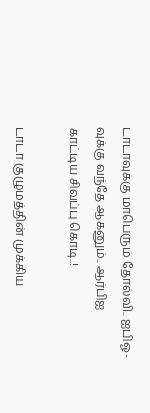டாடாவுக்கு மாபெரும் தோல்வி.. ஐபிஓ-வுக்கு வந்தே ஆகனும்.. ஆர்பிஐ காட்டிய சிவப்பு கொடி..!

டாடா குழுமத்தின் முக்கிய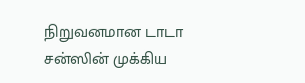நிறுவனமான டாடா சன்ஸின் முக்கிய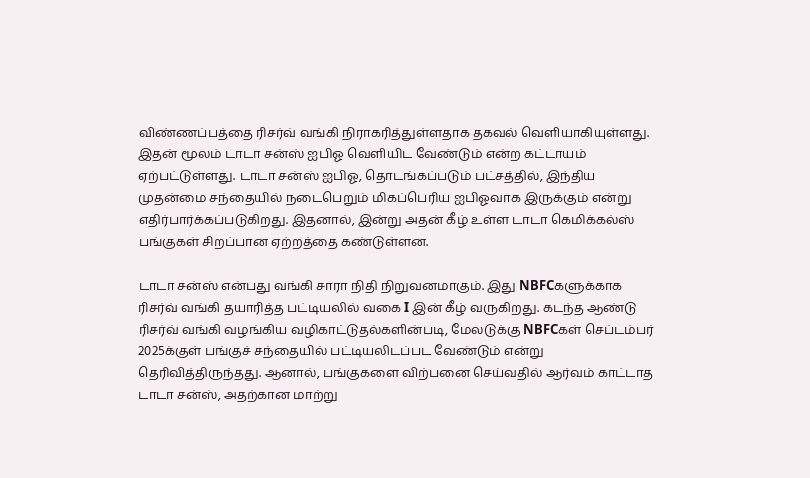விண்ணப்பத்தை ரிசர்வ் வங்கி நிராகரித்துள்ளதாக தகவல் வெளியாகியுள்ளது. இதன் மூலம் டாடா சன்ஸ் ஐபிஓ வெளியிட வேண்டும் என்ற கட்டாயம் ஏற்பட்டுள்ளது. டாடா சன்ஸ் ஐபிஓ, தொடங்கப்படும் பட்சத்தில், இந்திய முதன்மை சந்தையில் நடைபெறும் மிகப்பெரிய ஐபிஓவாக இருக்கும் என்று எதிர்பார்க்கப்படுகிறது. இதனால், இன்று அதன் கீழ் உள்ள டாடா கெமிக்கல்ஸ் பங்குகள் சிறப்பான ஏற்றத்தை கண்டுள்ளன.

டாடா சன்ஸ் என்பது வங்கி சாரா நிதி நிறுவனமாகும். இது NBFCகளுக்காக ரிசர்வ் வங்கி தயாரித்த பட்டியலில் வகை I இன் கீழ் வருகிறது. கடந்த ஆண்டு ரிசர்வ் வங்கி வழங்கிய வழிகாட்டுதல்களின்படி, மேலடுக்கு NBFCகள் செப்டம்பர் 2025க்குள் பங்குச் சந்தையில் பட்டியலிடப்பட வேண்டும் என்று தெரிவித்திருந்தது. ஆனால், பங்குகளை விற்பனை செய்வதில் ஆர்வம் காட்டாத டாடா சன்ஸ், அதற்கான மாற்று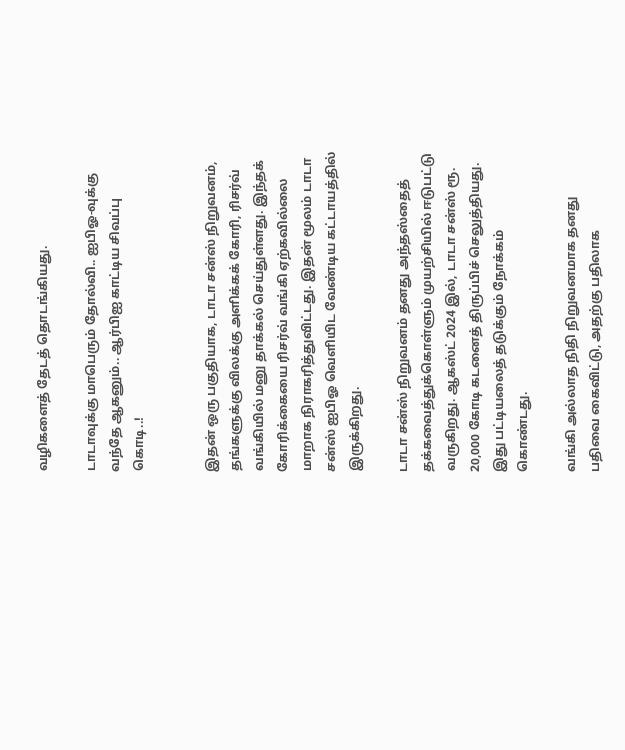வழிகளைத் தேடத் தொடங்கியது.

டாடாவுக்கு மாபெரும் தோல்வி.. ஐபிஓ-வுக்கு வந்தே ஆகனும்.. ஆர்பிஐ காட்டிய சிவப்பு கொடி..!


இதன் ஒரு பகுதியாக, டாடா சன்ஸ் நிறுவனம், தங்களுக்கு விலக்கு அளிக்கக் கோரி, ரிசர்வ் வங்கியில் மனு தாக்கல் செய்துள்ளது. இந்தக் கோரிக்கையை ரிசர்வ் வங்கி ஏற்கவில்லை மாறாக நிராகரித்துவிட்டது. இதன் மூலம் டாடா சன்ஸ் ஐபிஓ வெளியிட வேண்டிய கட்டாயத்தில் இருக்கிறது.

டாடா சன்ஸ் நிறுவனம் தனது அந்தஸ்தைத் தக்கவைத்துக்கொள்ளும் முயற்சியில் ஈடுபட்டு வருகிறது. ஆகஸ்ட் 2024 இல், டாடா சன்ஸ் ரூ. 20,000 கோடி கடனைத் திருப்பிச் செலுத்தியது. இது பட்டியலைத் தடுக்கும் நோக்கம் கொண்டது.

வங்கி அல்லாத நிதி நிறுவனமாக தனது பதிவை கைவிட்டு, அதற்கு பதிலாக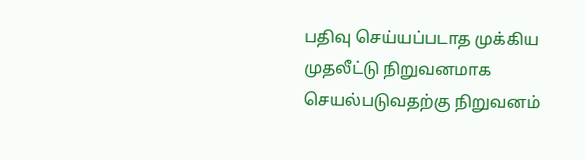பதிவு செய்யப்படாத முக்கிய முதலீட்டு நிறுவனமாக செயல்படுவதற்கு நிறுவனம்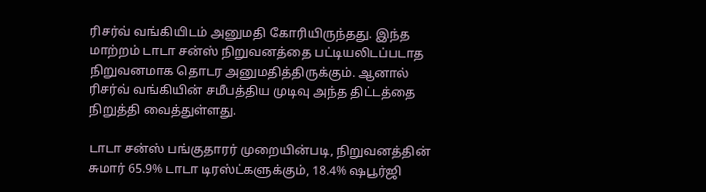ரிசர்வ் வங்கியிடம் அனுமதி கோரியிருந்தது. இந்த மாற்றம் டாடா சன்ஸ் நிறுவனத்தை பட்டியலிடப்படாத நிறுவனமாக தொடர அனுமதித்திருக்கும். ஆனால் ரிசர்வ் வங்கியின் சமீபத்திய முடிவு அந்த திட்டத்தை நிறுத்தி வைத்துள்ளது.

டாடா சன்ஸ் பங்குதாரர் முறையின்படி, நிறுவனத்தின் சுமார் 65.9% டாடா டிரஸ்ட்களுக்கும், 18.4% ஷபூர்ஜி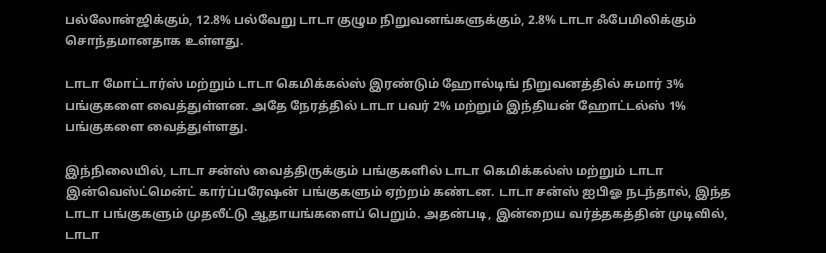பல்லோன்ஜிக்கும், 12.8% பல்வேறு டாடா குழும நிறுவனங்களுக்கும், 2.8% டாடா ஃபேமிலிக்கும் சொந்தமானதாக உள்ளது.

டாடா மோட்டார்ஸ் மற்றும் டாடா கெமிக்கல்ஸ் இரண்டும் ஹோல்டிங் நிறுவனத்தில் சுமார் 3% பங்குகளை வைத்துள்ளன. அதே நேரத்தில் டாடா பவர் 2% மற்றும் இந்தியன் ஹோட்டல்ஸ் 1% பங்குகளை வைத்துள்ளது.

இந்நிலையில், டாடா சன்ஸ் வைத்திருக்கும் பங்குகளில் டாடா கெமிக்கல்ஸ் மற்றும் டாடா இன்வெஸ்ட்மென்ட் கார்ப்பரேஷன் பங்குகளும் ஏற்றம் கண்டன. டாடா சன்ஸ் ஐபிஓ நடந்தால், இந்த டாடா பங்குகளும் முதலீட்டு ஆதாயங்களைப் பெறும். அதன்படி, இன்றைய வர்த்தகத்தின் முடிவில், டாடா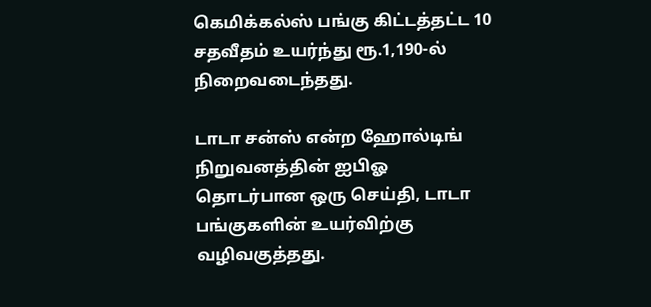கெமிக்கல்ஸ் பங்கு கிட்டத்தட்ட 10 சதவீதம் உயர்ந்து ரூ.1,190-ல் நிறைவடைந்தது.

டாடா சன்ஸ் என்ற ஹோல்டிங் நிறுவனத்தின் ஐபிஓ தொடர்பான ஒரு செய்தி, டாடா பங்குகளின் உயர்விற்கு வழிவகுத்தது.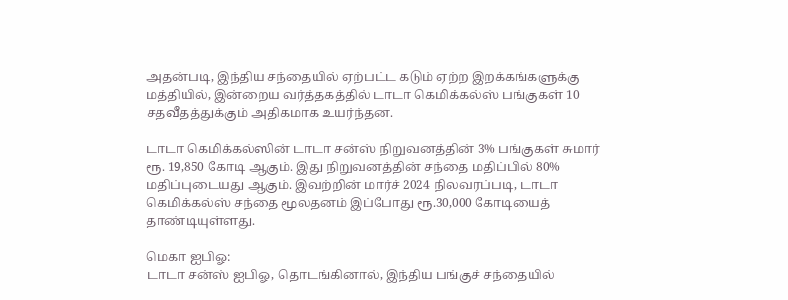அதன்படி, இந்திய சந்தையில் ஏற்பட்ட கடும் ஏற்ற இறக்கங்களுக்கு மத்தியில், இன்றைய வர்த்தகத்தில் டாடா கெமிக்கல்ஸ் பங்குகள் 10 சதவீதத்துக்கும் அதிகமாக உயர்ந்தன.

டாடா கெமிக்கல்ஸின் டாடா சன்ஸ் நிறுவனத்தின் 3% பங்குகள் சுமார் ரூ. 19,850 கோடி ஆகும். இது நிறுவனத்தின் சந்தை மதிப்பில் 80% மதிப்புடையது ஆகும். இவற்றின் மார்ச் 2024 நிலவரப்படி, டாடா கெமிக்கல்ஸ் சந்தை மூலதனம் இப்போது ரூ.30,000 கோடியைத் தாண்டியுள்ளது.

மெகா ஐபிஓ:
டாடா சன்ஸ் ஐபிஓ, தொடங்கினால், இந்திய பங்குச் சந்தையில்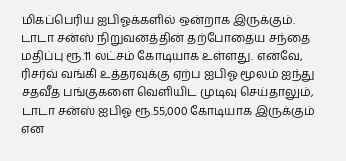மிகப்பெரிய ஐபிஓக்களில் ஒன்றாக இருக்கும். டாடா சன்ஸ் நிறுவனத்தின் தற்போதைய சந்தை மதிப்பு ரூ.11 லட்சம் கோடியாக உள்ளது. எனவே, ரிசர்வ் வங்கி உத்தரவுக்கு ஏற்ப ஐபிஓ மூலம் ஐந்து சதவீத பங்குகளை வெளியிட முடிவு செய்தாலும், டாடா சன்ஸ் ஐபிஓ ரூ.55,000 கோடியாக இருக்கும் என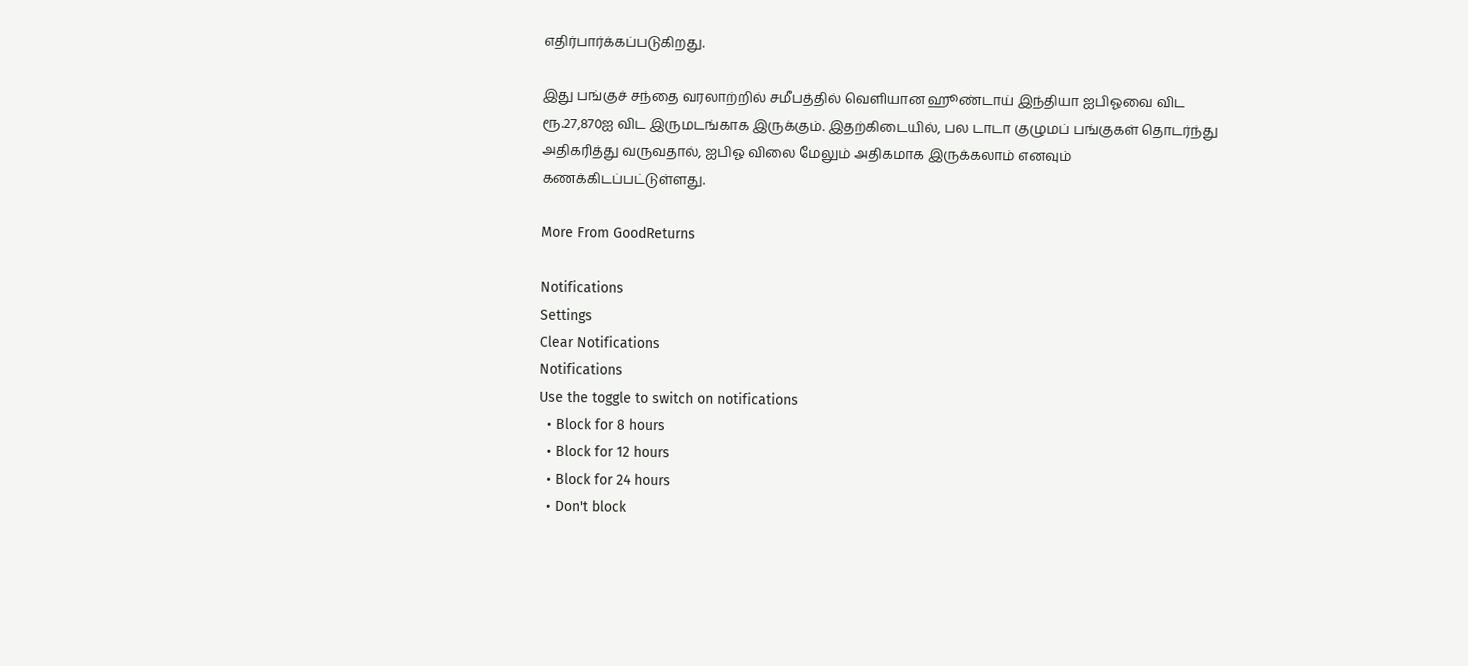எதிர்பார்க்கப்படுகிறது.

இது பங்குச் சந்தை வரலாற்றில் சமீபத்தில் வெளியான ஹூண்டாய் இந்தியா ஐபிஓவை விட ரூ.27,870ஐ விட இருமடங்காக இருக்கும். இதற்கிடையில், பல டாடா குழுமப் பங்குகள் தொடர்ந்து அதிகரித்து வருவதால், ஐபிஓ விலை மேலும் அதிகமாக இருக்கலாம் எனவும் கணக்கிடப்பட்டுள்ளது.

More From GoodReturns

Notifications
Settings
Clear Notifications
Notifications
Use the toggle to switch on notifications
  • Block for 8 hours
  • Block for 12 hours
  • Block for 24 hours
  • Don't block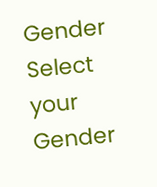Gender
Select your Gender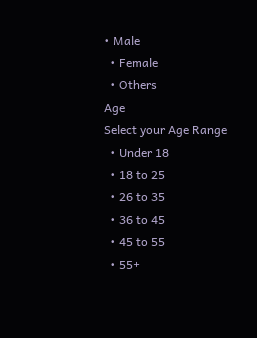• Male
  • Female
  • Others
Age
Select your Age Range
  • Under 18
  • 18 to 25
  • 26 to 35
  • 36 to 45
  • 45 to 55
  • 55+